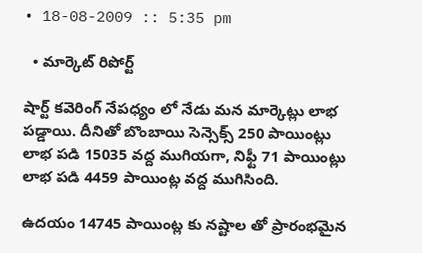• 18-08-2009 :: 5:35 pm

  • మార్కెట్ రిపోర్ట్

షార్ట్ కవెరింగ్ నేపధ్యం లో నేడు మన మార్కెట్లు లాభ పడ్డాయి. దీనితో బొంబాయి సెన్సెక్స్ 250 పాయింట్లు లాభ పడి 15035 వద్ద ముగియగా, నిఫ్టీ 71 పాయింట్లు లాభ పడి 4459 పాయింట్ల వద్ద ముగిసింది.

ఉదయం 14745 పాయింట్ల కు నష్టాల తో ప్రారంభమైన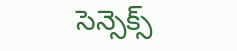సెన్సెక్స్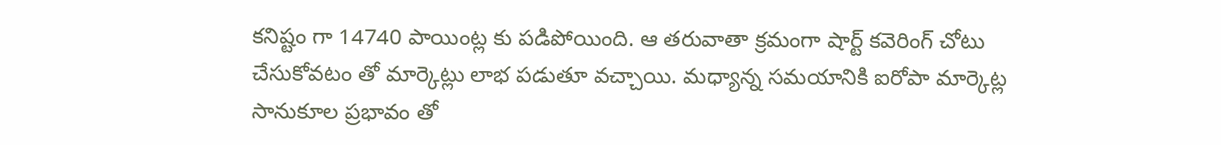కనిష్టం గా 14740 పాయింట్ల కు పడిపోయింది. ఆ తరువాతా క్రమంగా షార్ట్ కవెరింగ్ చోటు చేసుకోవటం తో మార్కెట్లు లాభ పడుతూ వచ్చాయి. మధ్యాన్న సమయానికి ఐరోపా మార్కెట్ల సానుకూల ప్రభావం తో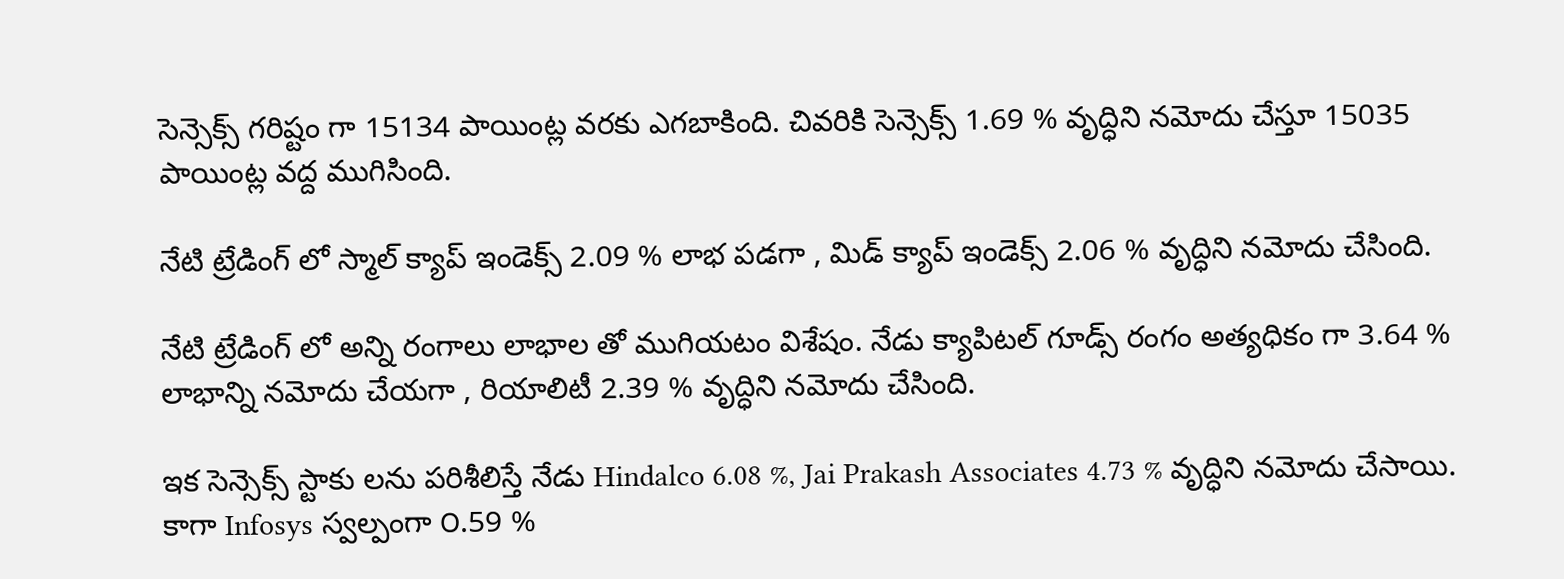సెన్సెక్స్ గరిష్టం గా 15134 పాయింట్ల వరకు ఎగబాకింది. చివరికి సెన్సెక్స్ 1.69 % వృద్ధిని నమోదు చేస్తూ 15035 పాయింట్ల వద్ద ముగిసింది.

నేటి ట్రేడింగ్ లో స్మాల్ క్యాప్ ఇండెక్స్ 2.09 % లాభ పడగా , మిడ్ క్యాప్ ఇండెక్స్ 2.06 % వృద్ధిని నమోదు చేసింది.

నేటి ట్రేడింగ్ లో అన్ని రంగాలు లాభాల తో ముగియటం విశేషం. నేడు క్యాపిటల్ గూడ్స్ రంగం అత్యధికం గా 3.64 % లాభాన్ని నమోదు చేయగా , రియాలిటీ 2.39 % వృద్ధిని నమోదు చేసింది.

ఇక సెన్సెక్స్ స్టాకు లను పరిశీలిస్తే నేడు Hindalco 6.08 %, Jai Prakash Associates 4.73 % వృద్ధిని నమోదు చేసాయి. కాగా Infosys స్వల్పంగా ౦.59 %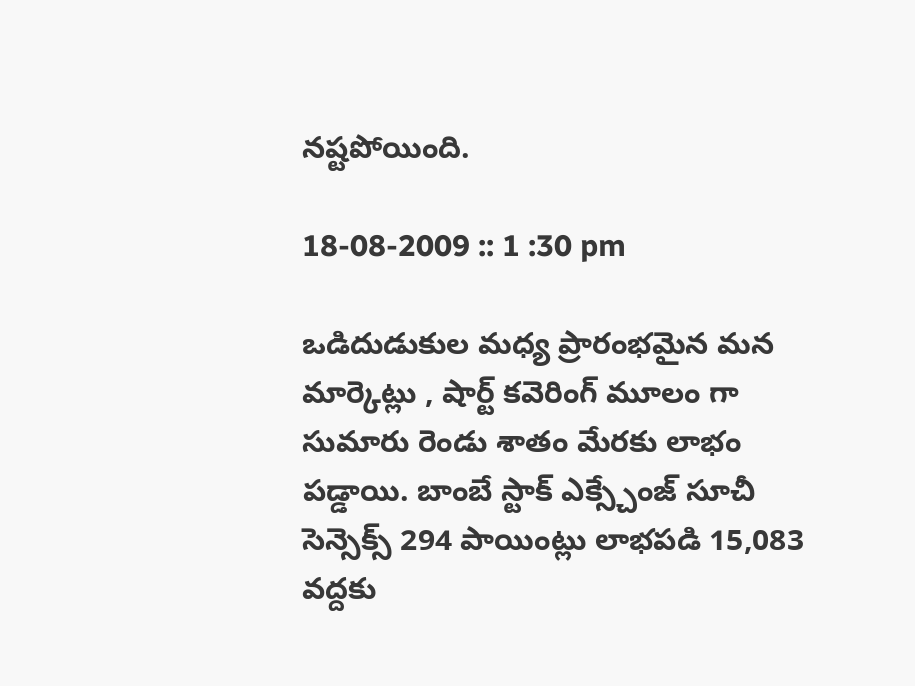నష్టపోయింది.

18-08-2009 :: 1 :30 pm

ఒడిదుడుకుల మధ్య ప్రారంభమైన మన మార్కెట్లు , షార్ట్ కవెరింగ్ మూలం గా సుమారు రెండు శాతం మేరకు లాభం పడ్డాయి. బాంబే స్టాక్ ఎక్స్చేంజ్ సూచీ సెన్సెక్స్ 294 పాయింట్లు లాభపడి 15,083 వద్దకు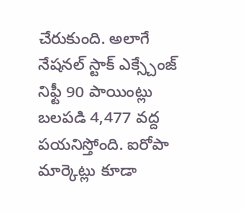చేరుకుంది. అలాగే నేషనల్ స్టాక్ ఎక్స్చేంజ్ నిఫ్టీ 90 పాయింట్లు బలపడి 4,477 వద్ద పయనిస్తోంది. ఐరోపా మార్కెట్లు కూడా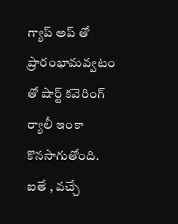గ్యాప్ అప్ తో ప్రారంభామవ్వటం తో షార్ట్ కవెరింగ్ ర్యాలీ ఇంకా కొనసాగుతోంది. ఐతే , వచ్చే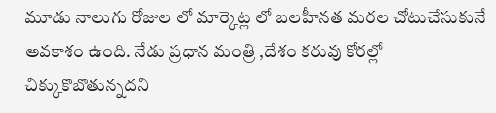మూడు నాలుగు రోజుల లో మార్కెట్ల లో బలహీనత మరల చోటుచేసుకునే అవకాశం ఉంది. నేడు ప్రధాన మంత్రి ,దేశం కరువు కోరల్లో చిక్కుకొబొతున్నదని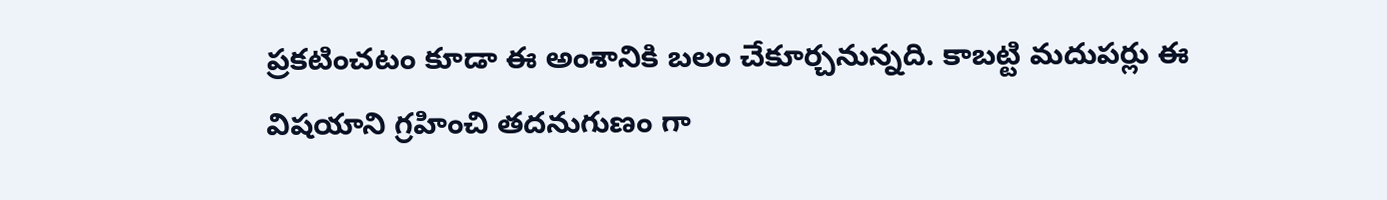ప్రకటించటం కూడా ఈ అంశానికి బలం చేకూర్చనున్నది. కాబట్టి మదుపర్లు ఈ విషయాని గ్రహించి తదనుగుణం గా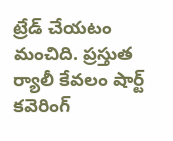ట్రేడ్ చేయటం మంచిది. ప్రస్తుత ర్యాలీ కేవలం షార్ట్ కవెరింగ్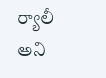ర్యాలీ అని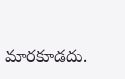మారకూడదు.